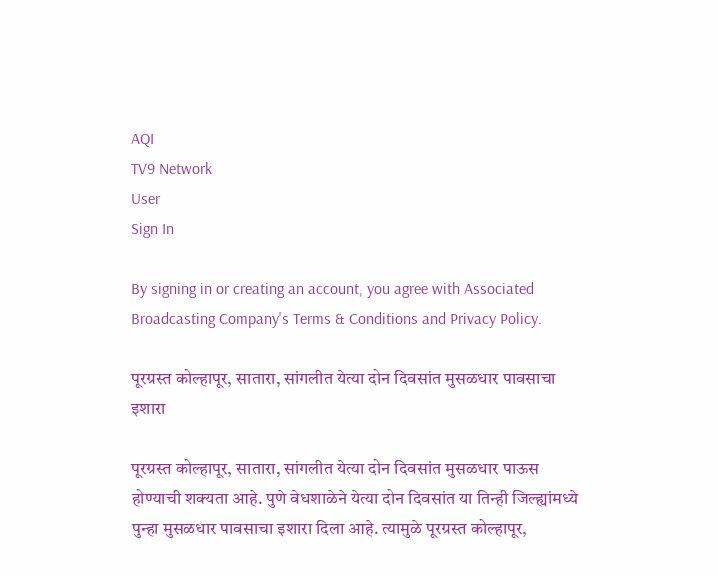AQI
TV9 Network
User
Sign In

By signing in or creating an account, you agree with Associated Broadcasting Company's Terms & Conditions and Privacy Policy.

पूरग्रस्त कोल्हापूर, सातारा, सांगलीत येत्या दोन दिवसांत मुसळधार पावसाचा इशारा

पूरग्रस्त कोल्हापूर, सातारा, सांगलीत येत्या दोन दिवसांत मुसळधार पाऊस होण्याची शक्यता आहे. पुणे वेधशाळेने येत्या दोन दिवसांत या तिन्ही जिल्ह्यांमध्ये पुन्हा मुसळधार पावसाचा इशारा दिला आहे. त्यामुळे पूरग्रस्त कोल्हापूर,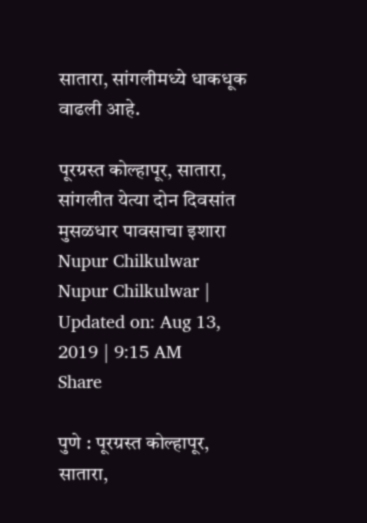सातारा, सांगलीमध्ये धाकधूक वाढली आहे.

पूरग्रस्त कोल्हापूर, सातारा, सांगलीत येत्या दोन दिवसांत मुसळधार पावसाचा इशारा
Nupur Chilkulwar
Nupur Chilkulwar | Updated on: Aug 13, 2019 | 9:15 AM
Share

पुणे : पूरग्रस्त कोल्हापूर, सातारा,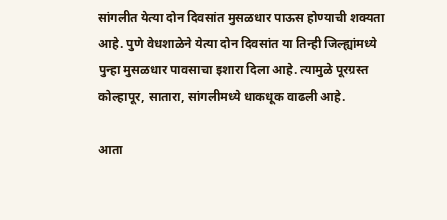सांगलीत येत्या दोन दिवसांत मुसळधार पाऊस होण्याची शक्यता आहे. पुणे वेधशाळेने येत्या दोन दिवसांत या तिन्ही जिल्ह्यांमध्ये पुन्हा मुसळधार पावसाचा इशारा दिला आहे. त्यामुळे पूरग्रस्त कोल्हापूर, सातारा, सांगलीमध्ये धाकधूक वाढली आहे.

आता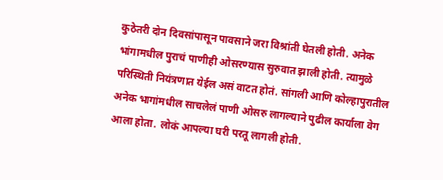कुठेतरी दोन दिवसांपासून पावसाने जरा विश्रांती घेतली होती. अनेक भांगामधील पुराचं पाणीही ओसरण्यास सुरुवात झाली होती. त्यामुळे परिस्थिती नियंत्रणात येईल असं वाटत होतं. सांगली आणि कोल्हापुरातील अनेक भागांमधील साचलेलं पाणी ओसरु लागल्याने पुढील कार्याला वेग आला होता. लोकं आपल्या घरी परतू लागली होती.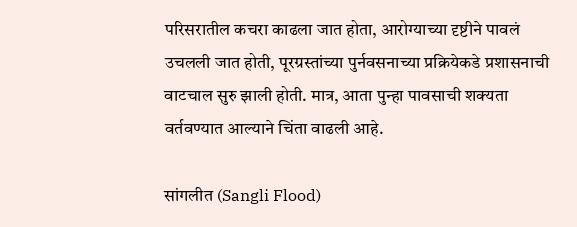परिसरातील कचरा काढला जात होता, आरोग्याच्या दृष्टीने पावलं उचलली जात होती, पूरग्रस्तांच्या पुर्नवसनाच्या प्रक्रियेकडे प्रशासनाची वाटचाल सुरु झाली होती. मात्र, आता पुन्हा पावसाची शक्यता वर्तवण्यात आल्याने चिंता वाढली आहे.

सांगलीत (Sangli Flood)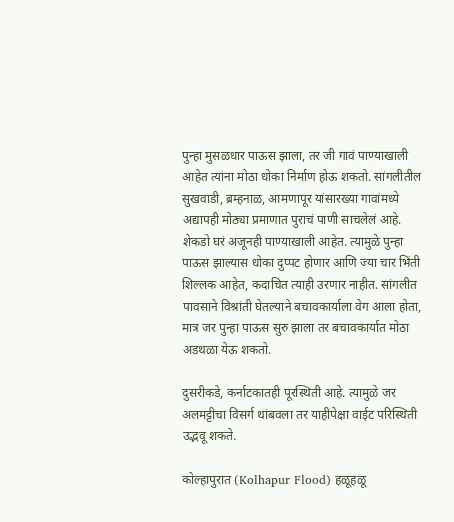पुन्हा मुसळधार पाऊस झाला, तर जी गावं पाण्याखाली आहेत त्यांना मोठा धोका निर्माण होऊ शकतो. सांगलीतील सुखवाडी, ब्रम्हनाळ, आमणापूर यांसारख्या गावांमध्ये अद्यापही मोठ्या प्रमाणात पुराचं पाणी साचलेलं आहे. शेकडो घरं अजूनही पाण्याखाली आहेत. त्यामुळे पुन्हा पाऊस झाल्यास धोका दुप्पट होणार आणि ज्या चार भिंती शिल्लक आहेत, कदाचित त्याही उरणार नाहीत. सांगलीत पावसाने विश्रांती घेतल्याने बचावकार्याला वेग आला होता, मात्र जर पुन्हा पाऊस सुरु झाला तर बचावकार्यात मोठा अडथळा येऊ शकतो.

दुसरीकडे, कर्नाटकातही पूरस्थिती आहे. त्यामुळे जर अलमट्टीचा विसर्ग थांबवला तर याहीपेक्षा वाईट परिस्थिती उद्भवू शकते.

कोल्हापुरात (Kolhapur Flood) हळूहळू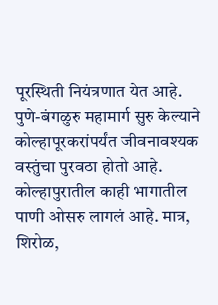पूरस्थिती नियंत्रणात येत आहे. पुणे-बंगळुरु महामार्ग सुरु केल्याने कोल्हापूरकरांपर्यंत जीवनावश्यक वस्तुंचा पुरवठा होतो आहे. कोल्हापुरातील काही भागातील पाणी ओसरु लागलं आहे. मात्र, शिरोळ,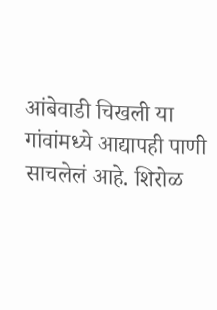आंबेवाडी चिखली या गांवांमध्ये आद्यापही पाणी साचलेलं आहे. शिरोळ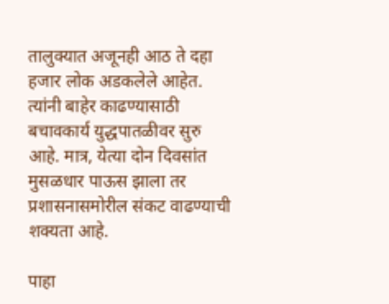तालुक्यात अजूनही आठ ते दहा हजार लोक अडकलेले आहेत. त्यांनी बाहेर काढण्यासाठी बचावकार्य युद्धपातळीवर सुरु आहे. मात्र, येत्या दोन दिवसांत मुसळधार पाऊस झाला तर प्रशासनासमोरील संकट वाढण्याची शक्यता आहे.

पाहा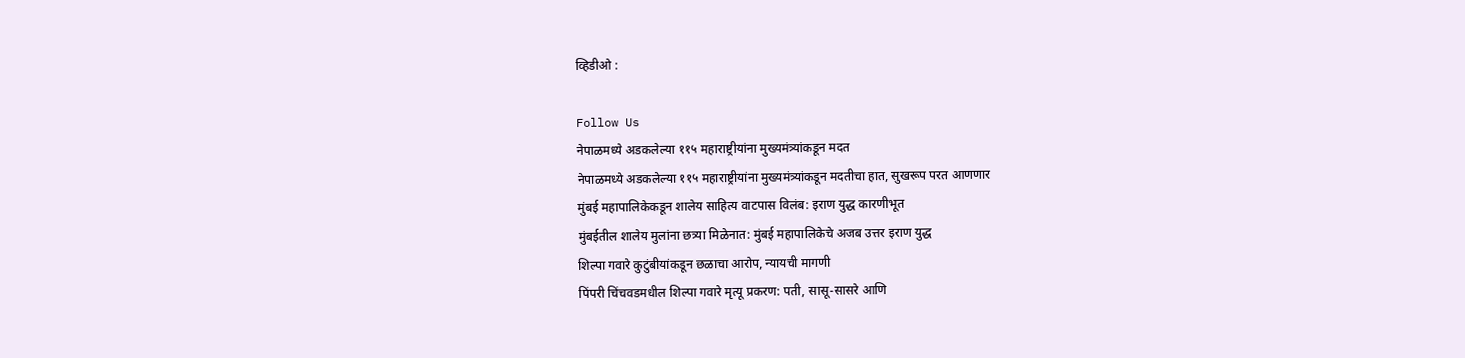व्हिडीओ :

Follow Us
नेपाळमध्ये अडकलेल्या ११५ महाराष्ट्रीयांना मुख्यमंत्र्यांकडून मदत
नेपाळमध्ये अडकलेल्या ११५ महाराष्ट्रीयांना मुख्यमंत्र्यांकडून मदतीचा हात, सुखरूप परत आणणार
मुंबई महापालिकेकडून शालेय साहित्य वाटपास विलंब: इराण युद्ध कारणीभूत
मुंबईतील शालेय मुलांना छत्र्या मिळेनात: मुंबई महापालिकेचे अजब उत्तर इराण युद्ध
शिल्पा गवारे कुटुंबीयांकडून छळाचा आरोप, न्यायची मागणी
पिंपरी चिंचवडमधील शिल्पा गवारे मृत्यू प्रकरण: पती, सासू-सासरे आणि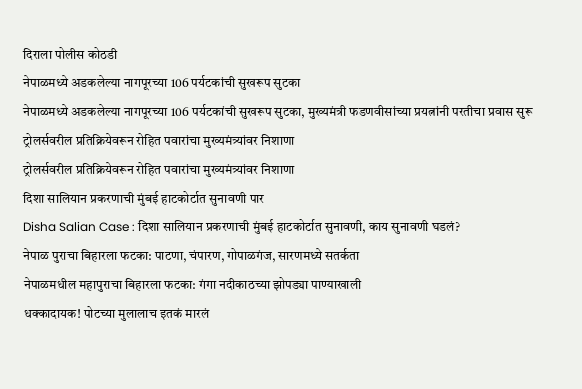दिराला पोलीस कोठडी
नेपाळमध्ये अडकलेल्या नागपूरच्या 106 पर्यटकांची सुखरूप सुटका
नेपाळमध्ये अडकलेल्या नागपूरच्या 106 पर्यटकांची सुखरूप सुटका, मुख्यमंत्री फडणवीसांच्या प्रयत्नांनी परतीचा प्रवास सुरू
ट्रोलर्सवरील प्रतिक्रियेवरून रोहित पवारांचा मुख्यमंत्र्यांवर निशाणा
ट्रोलर्सवरील प्रतिक्रियेवरून रोहित पवारांचा मुख्यमंत्र्यांवर निशाणा
दिशा सालियान प्रकरणाची मुंबई हाटकोर्टात सुनावणी पार
Disha Salian Case : दिशा सालियान प्रकरणाची मुंबई हाटकोर्टात सुनावणी, काय सुनावणी घडलं?
नेपाळ पुराचा बिहारला फटका: पाटणा, चंपारण, गोपाळगंज, सारणमध्ये सतर्कता
नेपाळमधील महापुराचा बिहारला फटका: गंगा नदीकाठच्या झोपड्या पाण्याखाली
धक्कादायक! पोटच्या मुलालाच इतकं मारलं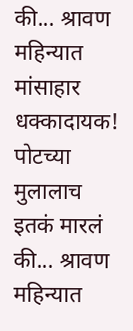की... श्रावण महिन्यात मांसाहार
धक्कादायक! पोटच्या मुलालाच इतकं मारलं की... श्रावण महिन्यात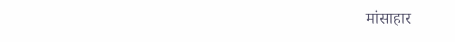मांसाहार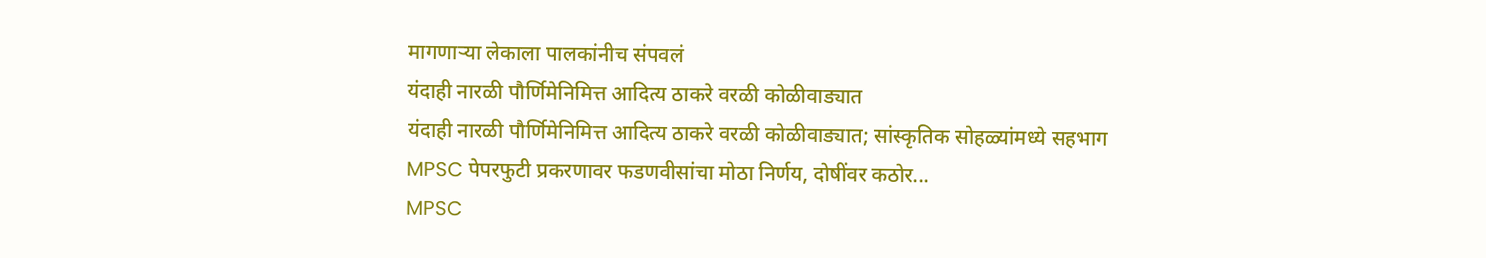मागणाऱ्या लेकाला पालकांनीच संपवलं
यंदाही नारळी पौर्णिमेनिमित्त आदित्य ठाकरे वरळी कोळीवाड्यात
यंदाही नारळी पौर्णिमेनिमित्त आदित्य ठाकरे वरळी कोळीवाड्यात; सांस्कृतिक सोहळ्यांमध्ये सहभाग
MPSC पेपरफुटी प्रकरणावर फडणवीसांचा मोठा निर्णय, दोषींवर कठोर...
MPSC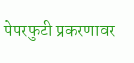पेपरफुटी प्रकरणावर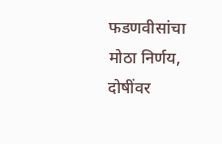फडणवीसांचा मोठा निर्णय, दोषींवर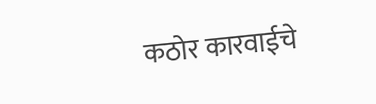कठोर कारवाईचे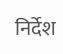निर्देश